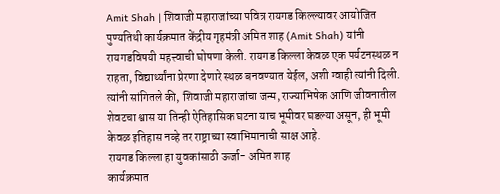Amit Shah | शिवाजी महाराजांच्या पवित्र रायगड किल्ल्यावर आयोजित पुण्यतिथी कार्यक्रमात केंद्रीय गृहमंत्री अमित शाह (Amit Shah) यांनी रायगडविषयी महत्त्वाची घोषणा केली. रायगड किल्ला केवळ एक पर्यटनस्थळ न राहता, विद्यार्थ्यांना प्रेरणा देणारे स्थळ बनवण्यात येईल, अशी ग्वाही त्यांनी दिली. त्यांनी सांगितले की, शिवाजी महाराजांचा जन्म, राज्याभिषेक आणि जीवनातील शेवटचा श्वास या तिन्ही ऐतिहासिक घटना याच भूमीवर घडल्या असून, ही भूमी केवळ इतिहास नव्हे तर राष्ट्राच्या स्वाभिमानाची साक्ष आहे.
रायगड किल्ला हा युवकांसाठी ऊर्जा- अमित शाह
कार्यक्रमात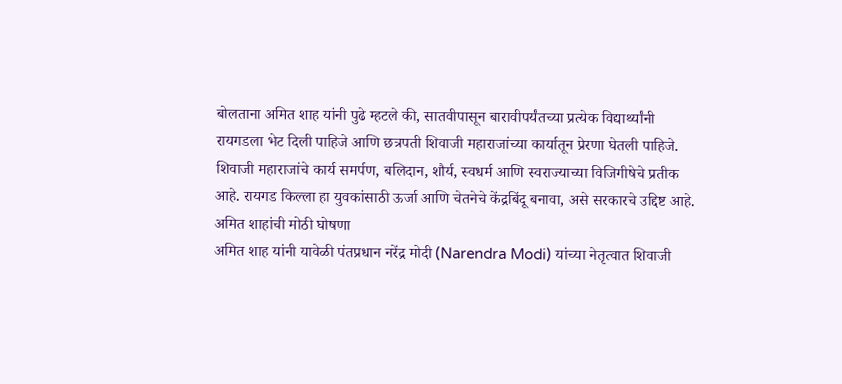बोलताना अमित शाह यांनी पुढे म्हटले की, सातवीपासून बारावीपर्यंतच्या प्रत्येक विद्यार्थ्यांनी रायगडला भेट दिली पाहिजे आणि छत्रपती शिवाजी महाराजांच्या कार्यातून प्रेरणा घेतली पाहिजे. शिवाजी महाराजांचे कार्य समर्पण, बलिदान, शौर्य, स्वधर्म आणि स्वराज्याच्या विजिगीषेचे प्रतीक आहे. रायगड किल्ला हा युवकांसाठी ऊर्जा आणि चेतनेचे केंद्रबिंदू बनावा, असे सरकारचे उद्दिष्ट आहे.
अमित शाहांची मोठी घोषणा
अमित शाह यांनी यावेळी पंतप्रधान नरेंद्र मोदी (Narendra Modi) यांच्या नेतृत्वात शिवाजी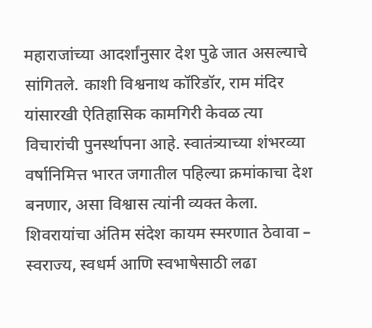महाराजांच्या आदर्शांनुसार देश पुढे जात असल्याचे सांगितले. काशी विश्वनाथ कॉरिडॉर, राम मंदिर यांसारखी ऐतिहासिक कामगिरी केवळ त्या विचारांची पुनर्स्थापना आहे. स्वातंत्र्याच्या शंभरव्या वर्षानिमित्त भारत जगातील पहिल्या क्रमांकाचा देश बनणार, असा विश्वास त्यांनी व्यक्त केला.
शिवरायांचा अंतिम संदेश कायम स्मरणात ठेवावा – स्वराज्य, स्वधर्म आणि स्वभाषेसाठी लढा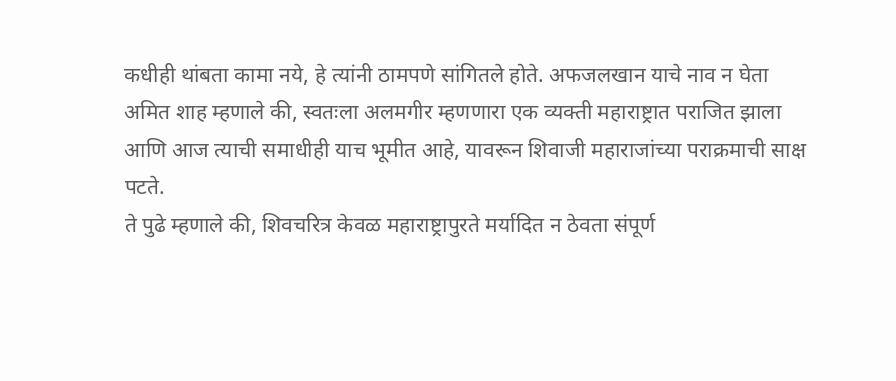कधीही थांबता कामा नये, हे त्यांनी ठामपणे सांगितले होते. अफजलखान याचे नाव न घेता अमित शाह म्हणाले की, स्वतःला अलमगीर म्हणणारा एक व्यक्ती महाराष्ट्रात पराजित झाला आणि आज त्याची समाधीही याच भूमीत आहे, यावरून शिवाजी महाराजांच्या पराक्रमाची साक्ष पटते.
ते पुढे म्हणाले की, शिवचरित्र केवळ महाराष्ट्रापुरते मर्यादित न ठेवता संपूर्ण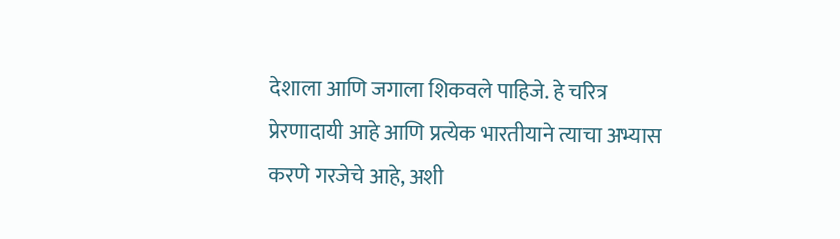देशाला आणि जगाला शिकवले पाहिजे. हे चरित्र प्रेरणादायी आहे आणि प्रत्येक भारतीयाने त्याचा अभ्यास करणे गरजेचे आहे, अशी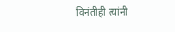विनंतीही त्यांनी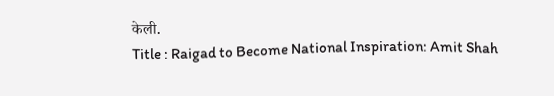केली.
Title : Raigad to Become National Inspiration: Amit Shah